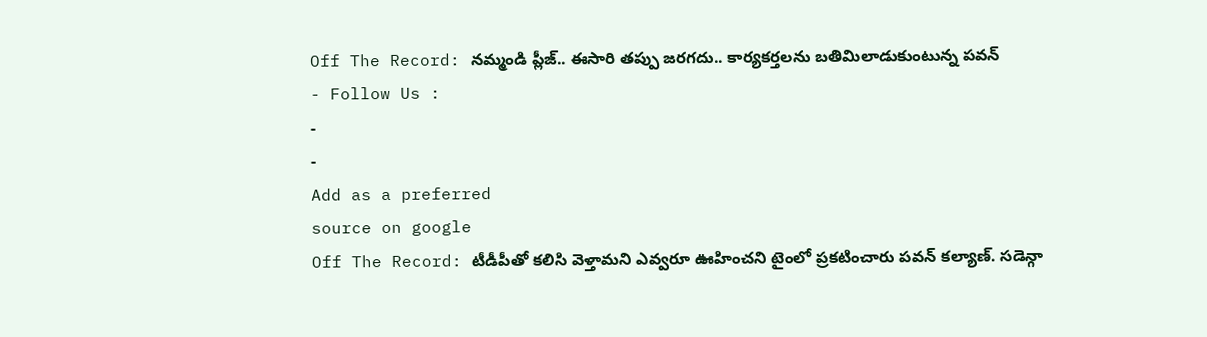Off The Record: నమ్మండి ప్లీజ్.. ఈసారి తప్పు జరగదు.. కార్యకర్తలను బతిమిలాడుకుంటున్న పవన్
- Follow Us :
-
-
Add as a preferred
source on google
Off The Record: టీడీపీతో కలిసి వెళ్తామని ఎవ్వరూ ఊహించని టైంలో ప్రకటించారు పవన్ కల్యాణ్. సడెన్గా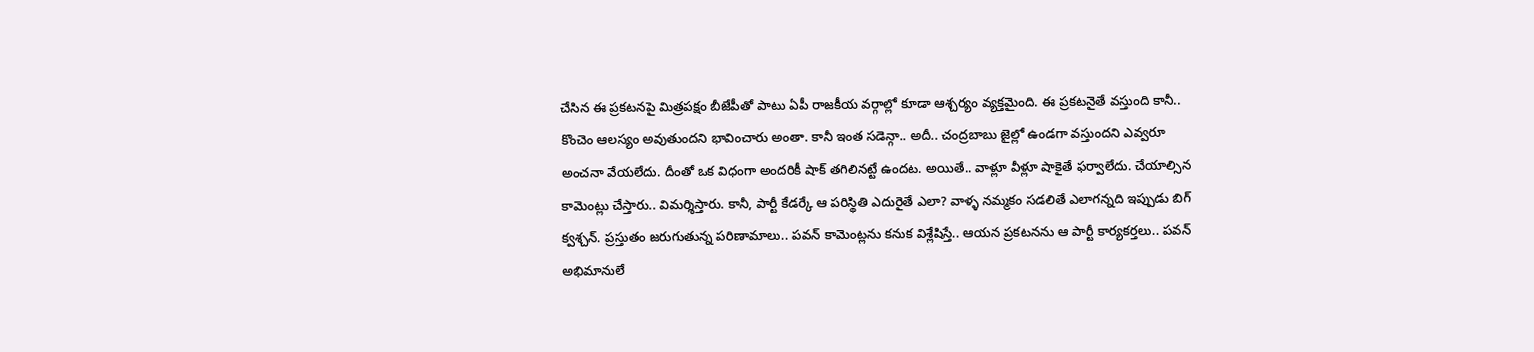చేసిన ఈ ప్రకటనపై మిత్రపక్షం బీజేపీతో పాటు ఏపీ రాజకీయ వర్గాల్లో కూడా ఆశ్చర్యం వ్యక్తమైంది. ఈ ప్రకటనైతే వస్తుంది కానీ.. కొంచెం ఆలస్యం అవుతుందని భావించారు అంతా. కానీ ఇంత సడెన్గా.. అదీ.. చంద్రబాబు జైల్లో ఉండగా వస్తుందని ఎవ్వరూ అంచనా వేయలేదు. దీంతో ఒక విధంగా అందరికీ షాక్ తగిలినట్టే ఉందట. అయితే.. వాళ్లూ వీళ్లూ షాకైతే ఫర్వాలేదు. చేయాల్సిన కామెంట్లు చేస్తారు.. విమర్శిస్తారు. కానీ, పార్టీ కేడర్కే ఆ పరిస్థితి ఎదురైతే ఎలా? వాళ్ళ నమ్మకం సడలితే ఎలాగన్నది ఇప్పుడు బిగ్ క్వశ్చన్. ప్రస్తుతం జరుగుతున్న పరిణామాలు.. పవన్ కామెంట్లను కనుక విశ్లేషిస్తే.. ఆయన ప్రకటనను ఆ పార్టీ కార్యకర్తలు.. పవన్ అభిమానులే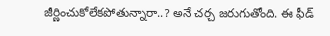జీర్ణించుకోలేకపోతున్నారా..? అనే చర్చ జరుగుతోంది. ఈ ఫీడ్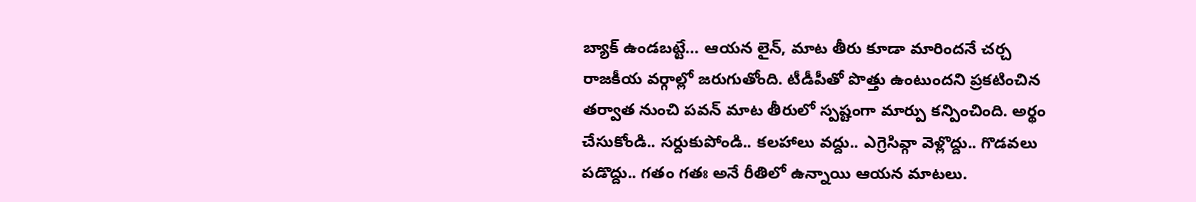బ్యాక్ ఉండబట్టే… ఆయన లైన్, మాట తీరు కూడా మారిందనే చర్చ రాజకీయ వర్గాల్లో జరుగుతోంది. టీడీపీతో పొత్తు ఉంటుందని ప్రకటించిన తర్వాత నుంచి పవన్ మాట తీరులో స్పష్టంగా మార్పు కన్పించింది. అర్థం చేసుకోండి.. సర్దుకుపోండి.. కలహాలు వద్దు.. ఎగ్రెసివ్గా వెళ్లొద్దు.. గొడవలు పడొద్దు.. గతం గతః అనే రీతిలో ఉన్నాయి ఆయన మాటలు.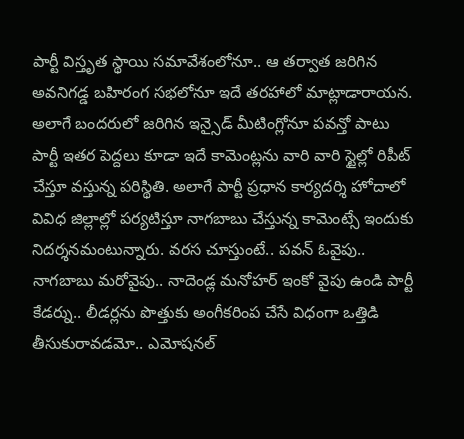పార్టీ విస్తృత స్థాయి సమావేశంలోనూ.. ఆ తర్వాత జరిగిన అవనిగడ్డ బహిరంగ సభలోనూ ఇదే తరహాలో మాట్లాడారాయన. అలాగే బందరులో జరిగిన ఇన్సైడ్ మీటింగ్లోనూ పవన్తో పాటు పార్టీ ఇతర పెద్దలు కూడా ఇదే కామెంట్లను వారి వారి స్టైల్లో రిపీట్ చేస్తూ వస్తున్న పరిస్థితి. అలాగే పార్టీ ప్రధాన కార్యదర్శి హోదాలో వివిధ జిల్లాల్లో పర్యటిస్తూ నాగబాబు చేస్తున్న కామెంట్సే ఇందుకు నిదర్శనమంటున్నారు. వరస చూస్తుంటే.. పవన్ ఓవైపు.. నాగబాబు మరోవైపు.. నాదెండ్ల మనోహర్ ఇంకో వైపు ఉండి పార్టీ కేడర్ను.. లీడర్లను పొత్తుకు అంగీకరింప చేసే విధంగా ఒత్తిడి తీసుకురావడమో.. ఎమోషనల్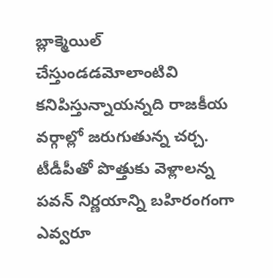బ్లాక్మెయిల్ చేస్తుండడమోలాంటివి కనిపిస్తున్నాయన్నది రాజకీయ వర్గాల్లో జరుగుతున్న చర్చ. టీడీపీతో పొత్తుకు వెళ్లాలన్న పవన్ నిర్ణయాన్ని బహిరంగంగా ఎవ్వరూ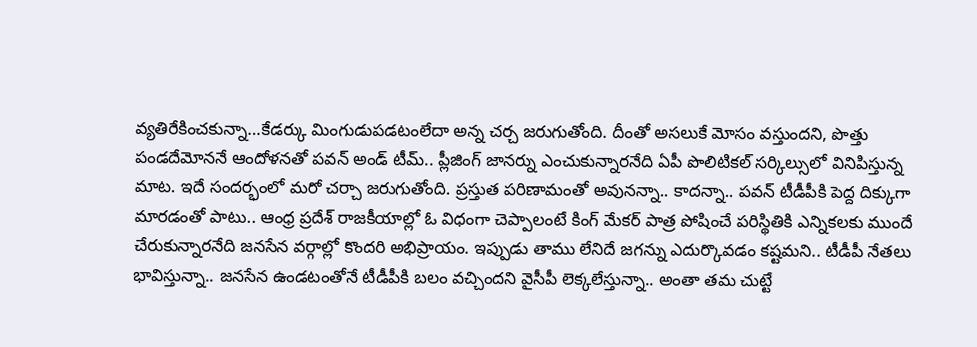వ్యతిరేకించకున్నా…కేడర్కు మింగుడుపడటంలేదా అన్న చర్చ జరుగుతోంది. దీంతో అసలుకే మోసం వస్తుందని, పొత్తు పండదేమోననే ఆందోళనతో పవన్ అండ్ టీమ్.. ప్లీజింగ్ జానర్ను ఎంచుకున్నారనేది ఏపీ పొలిటికల్ సర్కిల్సులో వినిపిస్తున్న మాట. ఇదే సందర్భంలో మరో చర్చా జరుగుతోంది. ప్రస్తుత పరిణామంతో అవునన్నా.. కాదన్నా.. పవన్ టీడీపీకి పెద్ద దిక్కుగా మారడంతో పాటు.. ఆంధ్ర ప్రదేశ్ రాజకీయాల్లో ఓ విధంగా చెప్పాలంటే కింగ్ మేకర్ పాత్ర పోషించే పరిస్థితికి ఎన్నికలకు ముందే చేరుకున్నారనేది జనసేన వర్గాల్లో కొందరి అభిప్రాయం. ఇప్పుడు తాము లేనిదే జగన్ను ఎదుర్కొవడం కష్టమని.. టీడీపీ నేతలు భావిస్తున్నా.. జనసేన ఉండటంతోనే టీడీపీకి బలం వచ్చిందని వైసీపీ లెక్కలేస్తున్నా.. అంతా తమ చుట్టే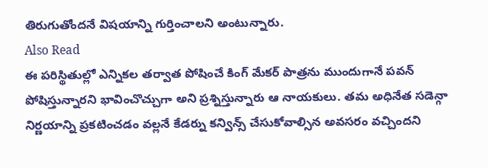తిరుగుతోందనే విషయాన్ని గుర్తించాలని అంటున్నారు.
Also Read
ఈ పరిస్థితుల్లో ఎన్నికల తర్వాత పోషించే కింగ్ మేకర్ పాత్రను ముందుగానే పవన్ పోషిస్తున్నారని భావించొచ్చుగా అని ప్రశ్నిస్తున్నారు ఆ నాయకులు. తమ అధినేత సడెన్గా నిర్ణయాన్ని ప్రకటించడం వల్లనే కేడర్ను కన్విన్స్ చేసుకోవాల్సిన అవసరం వచ్చిందని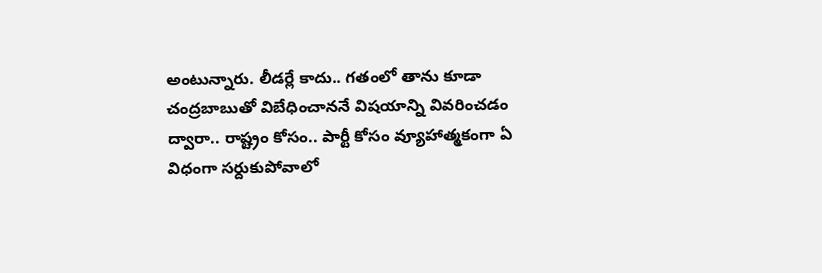అంటున్నారు. లీడర్లే కాదు.. గతంలో తాను కూడా చంద్రబాబుతో విబేధించాననే విషయాన్ని వివరించడం ద్వారా.. రాష్ట్రం కోసం.. పార్టీ కోసం వ్యూహాత్మకంగా ఏ విధంగా సర్దుకుపోవాలో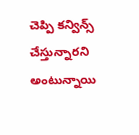చెప్పి కన్విన్స్ చేస్తున్నారని అంటున్నాయి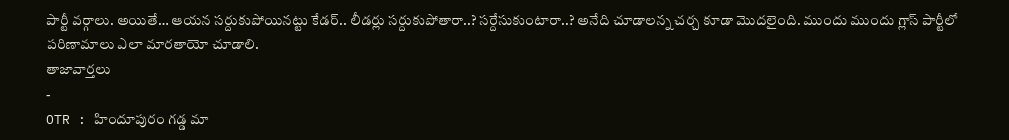పార్టీ వర్గాలు. అయితే… ఆయన సర్దుకుపోయినట్టు కేడర్.. లీడర్లు సర్దుకుపోతారా..? సర్దేసుకుంటారా..? అనేది చూడాలన్న చర్చ కూడా మొదలైంది. ముందు ముందు గ్లాస్ పార్టీలో పరిణామాలు ఎలా మారతాయో చూడాలి.
తాజావార్తలు
-
OTR : హిందూపురం గడ్డ మా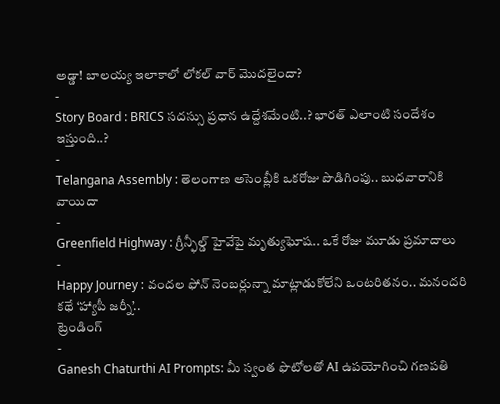అడ్డా! బాలయ్య ఇలాకాలో లోకల్ వార్ మొదలైందా?
-
Story Board : BRICS సదస్సు ప్రధాన ఉద్దేశమేంటి..? భారత్ ఎలాంటి సందేశం ఇస్తుంది..?
-
Telangana Assembly : తెలంగాణ అసెంబ్లీకి ఒకరోజు పొడిగింపు.. బుధవారానికి వాయిదా
-
Greenfield Highway : గ్రీన్ఫీల్డ్ హైవేపై మృత్యుఘోష.. ఒకే రోజు మూడు ప్రమాదాలు
-
Happy Journey : వందల ఫోన్ నెంబర్లున్నా మాట్లాడుకోలేని ఒంటరితనం.. మనందరి కథే ‘హ్యాపీ జర్నీ’..
ట్రెండింగ్
-
Ganesh Chaturthi AI Prompts: మీ స్వంత ఫొటోలతో AI ఉపయోగించి గణపతి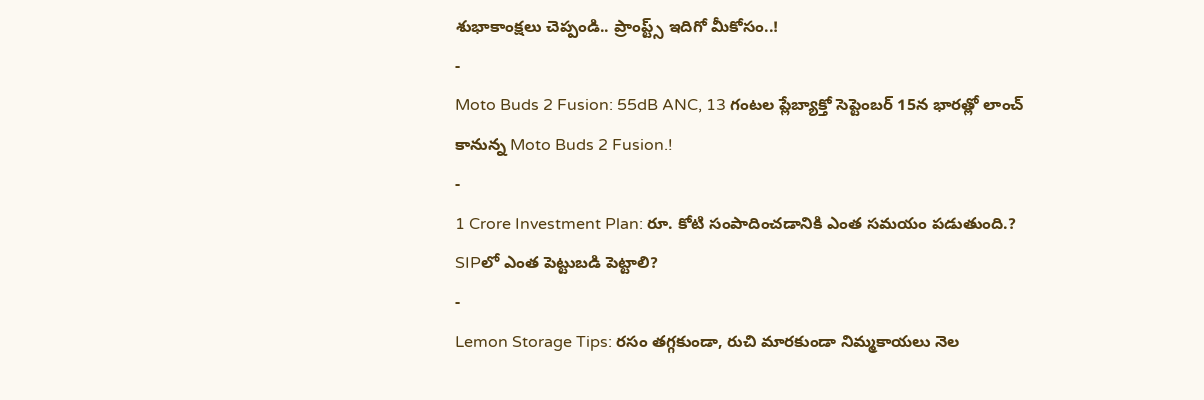శుభాకాంక్షలు చెప్పండి.. ప్రాంప్ట్స్ ఇదిగో మీకోసం..!
-
Moto Buds 2 Fusion: 55dB ANC, 13 గంటల ప్లేబ్యాక్తో సెప్టెంబర్ 15న భారత్లో లాంచ్ కానున్న Moto Buds 2 Fusion.!
-
1 Crore Investment Plan: రూ. కోటి సంపాదించడానికి ఎంత సమయం పడుతుంది.? SIPలో ఎంత పెట్టుబడి పెట్టాలి?
-
Lemon Storage Tips: రసం తగ్గకుండా, రుచి మారకుండా నిమ్మకాయలు నెల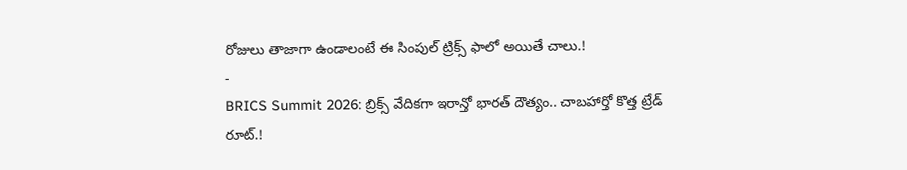రోజులు తాజాగా ఉండాలంటే ఈ సింపుల్ ట్రిక్స్ ఫాలో అయితే చాలు.!
-
BRICS Summit 2026: బ్రిక్స్ వేదికగా ఇరాన్తో భారత్ దౌత్యం.. చాబహార్తో కొత్త ట్రేడ్ రూట్.!